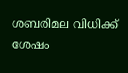ശബരിമല വിധിക്ക് ശേഷം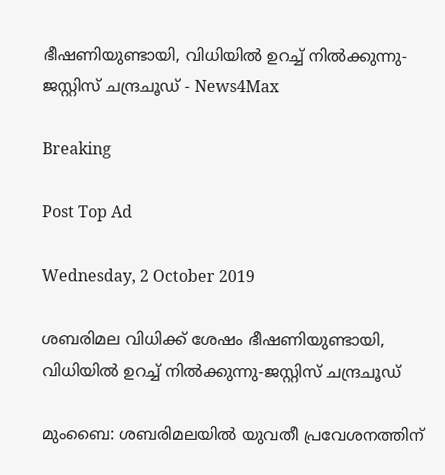ഭീഷണിയുണ്ടായി, വിധിയില്‍ ഉറച്ച് നില്‍ക്കുന്നു-ജസ്റ്റിസ് ചന്ദ്രചൂഡ് - News4Max

Breaking

Post Top Ad

Wednesday, 2 October 2019

ശബരിമല വിധിക്ക് ശേഷം ഭീഷണിയുണ്ടായി, വിധിയില്‍ ഉറച്ച് നില്‍ക്കുന്നു-ജസ്റ്റിസ് ചന്ദ്രചൂഡ്

മുംബൈ: ശബരിമലയിൽ യുവതീ പ്രവേശനത്തിന്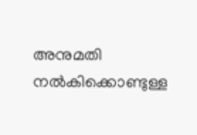അനുമതി നൽകിക്കൊണ്ടുള്ള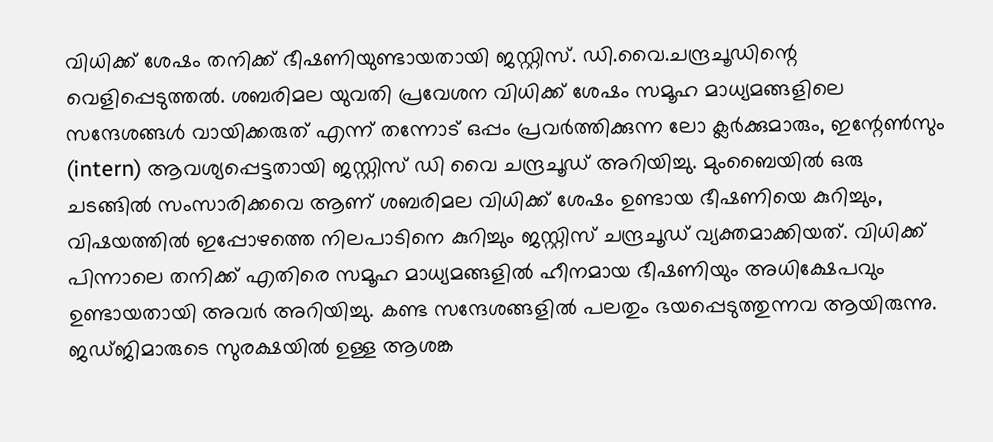വിധിക്ക് ശേഷം തനിക്ക് ഭീഷണിയുണ്ടായതായി ജസ്റ്റിസ്. ഡി.വൈ.ചന്ദ്രചൂഡിന്റെ വെളിപ്പെടുത്തൽ. ശബരിമല യുവതി പ്രവേശന വിധിക്ക് ശേഷം സമൂഹ മാധ്യമങ്ങളിലെ സന്ദേശങ്ങൾ വായിക്കരുത് എന്ന് തന്നോട് ഒപ്പം പ്രവർത്തിക്കുന്ന ലോ ക്ലർക്കുമാരും, ഇന്റേൺസും (intern) ആവശ്യപ്പെട്ടതായി ജസ്റ്റിസ് ഡി വൈ ചന്ദ്രചൂഡ് അറിയിച്ചു. മുംബൈയിൽ ഒരു ചടങ്ങിൽ സംസാരിക്കവെ ആണ് ശബരിമല വിധിക്ക് ശേഷം ഉണ്ടായ ഭീഷണിയെ കുറിച്ചും, വിഷയത്തിൽ ഇപ്പോഴത്തെ നിലപാടിനെ കുറിച്ചും ജസ്റ്റിസ് ചന്ദ്രചൂഡ് വ്യക്തമാക്കിയത്. വിധിക്ക് പിന്നാലെ തനിക്ക് എതിരെ സമൂഹ മാധ്യമങ്ങളിൽ ഹീനമായ ഭീഷണിയും അധിക്ഷേപവും ഉണ്ടായതായി അവർ അറിയിച്ചു. കണ്ട സന്ദേശങ്ങളിൽ പലതും ഭയപ്പെടുത്തുന്നവ ആയിരുന്നു. ജഡ്ജിമാരുടെ സുരക്ഷയിൽ ഉള്ള ആശങ്ക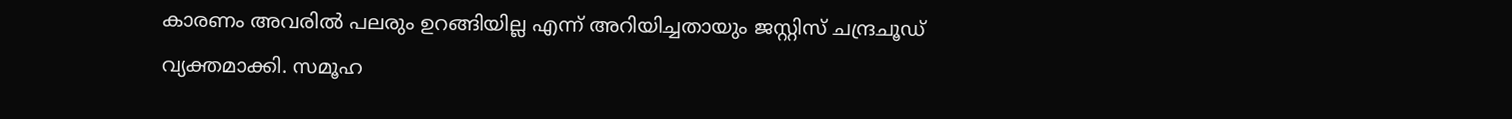കാരണം അവരിൽ പലരും ഉറങ്ങിയില്ല എന്ന് അറിയിച്ചതായും ജസ്റ്റിസ് ചന്ദ്രചൂഡ് വ്യക്തമാക്കി. സമൂഹ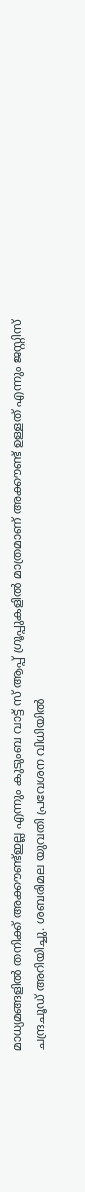മാധ്യമങ്ങളിൽ തനിക്ക് അക്കൗണ്ട്ഇല്ല എന്നും കുടുംബ വാട്ട് സ് ആപ്പ് ഗ്രൂപ്പുകളിൽ മാത്രമാണ് അക്കൗണ്ട് ഉള്ളത് എന്നും ജസ്റ്റിസ് ചന്ദ്രചൂഡ് അറിയിച്ചു. ശബരിമല യുവതി പ്രവേശന വിധിയിൽ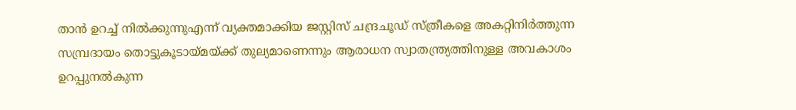താൻ ഉറച്ച് നിൽക്കുന്നുഎന്ന് വ്യക്തമാക്കിയ ജസ്റ്റിസ് ചന്ദ്രചൂഡ് സ്ത്രീകളെ അകറ്റിനിർത്തുന്ന സമ്പ്രദായം തൊട്ടുകൂടായ്മയ്ക്ക് തുല്യമാണെന്നും ആരാധന സ്വാതന്ത്ര്യത്തിനുള്ള അവകാശം ഉറപ്പുനൽകുന്ന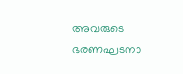അവരുടെ ഭരണഘടനാ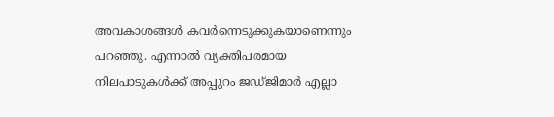അവകാശങ്ങൾ കവർന്നെടുക്കുകയാണെന്നും പറഞ്ഞു. എന്നാൽ വ്യക്തിപരമായ നിലപാടുകൾക്ക് അപ്പുറം ജഡ്ജിമാർ എല്ലാ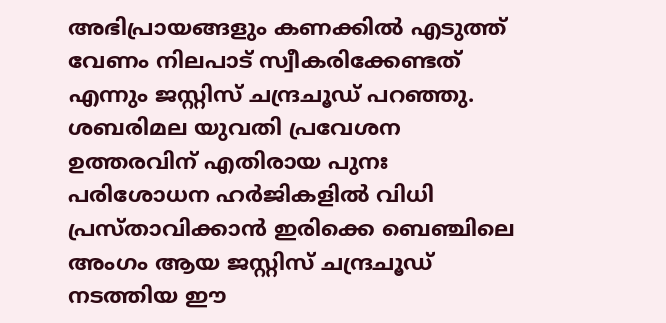അഭിപ്രായങ്ങളും കണക്കിൽ എടുത്ത് വേണം നിലപാട് സ്വീകരിക്കേണ്ടത് എന്നും ജസ്റ്റിസ് ചന്ദ്രചൂഡ് പറഞ്ഞു. ശബരിമല യുവതി പ്രവേശന ഉത്തരവിന് എതിരായ പുനഃ പരിശോധന ഹർജികളിൽ വിധി പ്രസ്താവിക്കാൻ ഇരിക്കെ ബെഞ്ചിലെ അംഗം ആയ ജസ്റ്റിസ് ചന്ദ്രചൂഡ് നടത്തിയ ഈ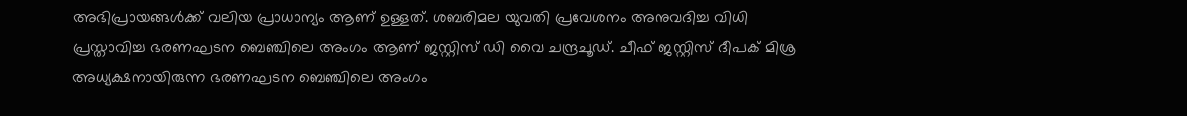അഭിപ്രായങ്ങൾക്ക് വലിയ പ്രാധാന്യം ആണ് ഉള്ളത്. ശബരിമല യുവതി പ്രവേശനം അനുവദിച്ച വിധി പ്രസ്താവിച്ച ഭരണഘടന ബെഞ്ചിലെ അംഗം ആണ് ജസ്റ്റിസ് ഡി വൈ ചന്ദ്രചൂഡ്. ചീഫ് ജസ്റ്റിസ് ദീപക് മിശ്ര അധ്യക്ഷനായിരുന്ന ഭരണഘടന ബെഞ്ചിലെ അംഗം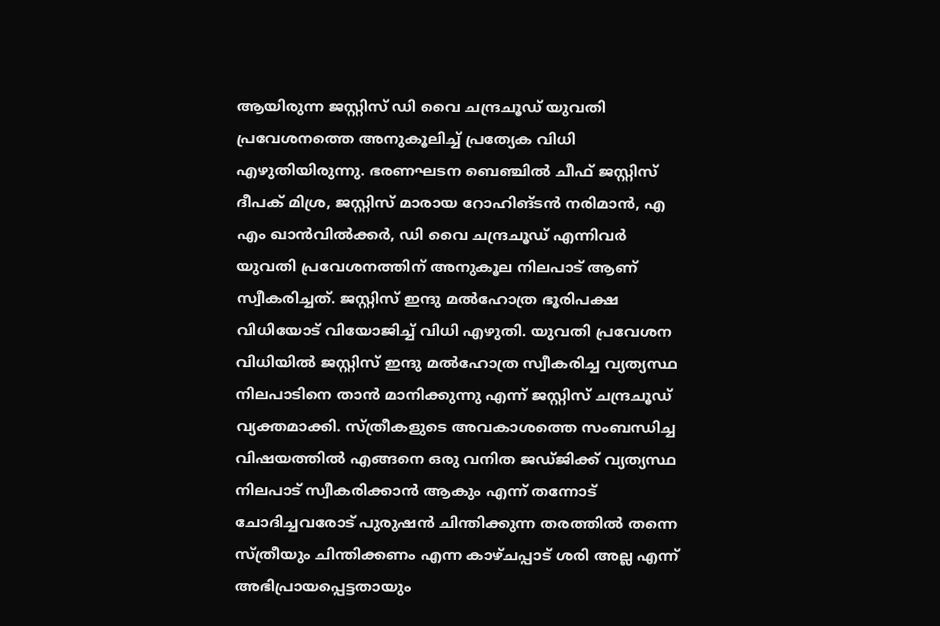ആയിരുന്ന ജസ്റ്റിസ് ഡി വൈ ചന്ദ്രചൂഡ് യുവതി പ്രവേശനത്തെ അനുകൂലിച്ച് പ്രത്യേക വിധി എഴുതിയിരുന്നു. ഭരണഘടന ബെഞ്ചിൽ ചീഫ് ജസ്റ്റിസ് ദീപക് മിശ്ര, ജസ്റ്റിസ് മാരായ റോഹിങ്ടൻ നരിമാൻ, എ എം ഖാൻവിൽക്കർ, ഡി വൈ ചന്ദ്രചൂഡ് എന്നിവർ യുവതി പ്രവേശനത്തിന് അനുകൂല നിലപാട് ആണ് സ്വീകരിച്ചത്. ജസ്റ്റിസ് ഇന്ദു മൽഹോത്ര ഭൂരിപക്ഷ വിധിയോട് വിയോജിച്ച് വിധി എഴുതി. യുവതി പ്രവേശന വിധിയിൽ ജസ്റ്റിസ് ഇന്ദു മൽഹോത്ര സ്വീകരിച്ച വ്യത്യസ്ഥ നിലപാടിനെ താൻ മാനിക്കുന്നു എന്ന് ജസ്റ്റിസ് ചന്ദ്രചൂഡ് വ്യക്തമാക്കി. സ്ത്രീകളുടെ അവകാശത്തെ സംബന്ധിച്ച വിഷയത്തിൽ എങ്ങനെ ഒരു വനിത ജഡ്ജിക്ക് വ്യത്യസ്ഥ നിലപാട് സ്വീകരിക്കാൻ ആകും എന്ന് തന്നോട് ചോദിച്ചവരോട് പുരുഷൻ ചിന്തിക്കുന്ന തരത്തിൽ തന്നെ സ്ത്രീയും ചിന്തിക്കണം എന്ന കാഴ്ചപ്പാട് ശരി അല്ല എന്ന് അഭിപ്രായപ്പെട്ടതായും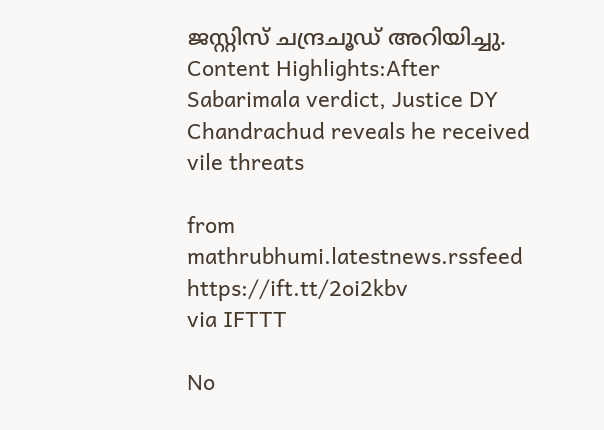ജസ്റ്റിസ് ചന്ദ്രചൂഡ് അറിയിച്ചു. Content Highlights:After Sabarimala verdict, Justice DY Chandrachud reveals he received vile threats

from mathrubhumi.latestnews.rssfeed https://ift.tt/2oi2kbv
via IFTTT

No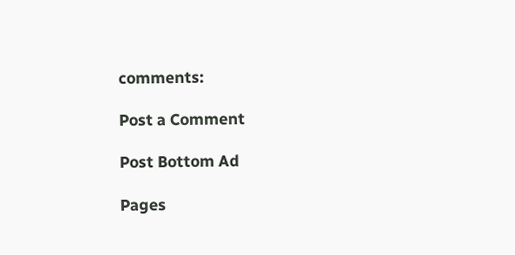comments:

Post a Comment

Post Bottom Ad

Pages